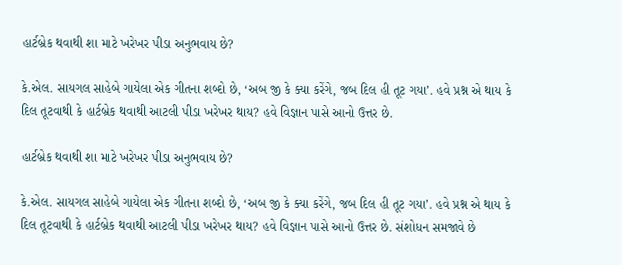હાર્ટબ્રેક થવાથી શા માટે ખરેખર પીડા અનુભવાય છે?

કે.એલ. સાયગલ સાહેબે ગાયેલા એક ગીતના શબ્દો છે, ‘અબ જી કે ક્યા કરેંગે, જબ દિલ હી તૂટ ગયા’. હવે પ્રશ્ન એ થાય કે દિલ તૂટવાથી કે હાર્ટબ્રેક થવાથી આટલી પીડા ખરેખર થાય? હવે વિજ્ઞાન પાસે આનો ઉત્તર છે.

હાર્ટબ્રેક થવાથી શા માટે ખરેખર પીડા અનુભવાય છે?

કે.એલ. સાયગલ સાહેબે ગાયેલા એક ગીતના શબ્દો છે, ‘અબ જી કે ક્યા કરેંગે, જબ દિલ હી તૂટ ગયા’. હવે પ્રશ્ન એ થાય કે દિલ તૂટવાથી કે હાર્ટબ્રેક થવાથી આટલી પીડા ખરેખર થાય? હવે વિજ્ઞાન પાસે આનો ઉત્તર છે. સંશોધન સમજાવે છે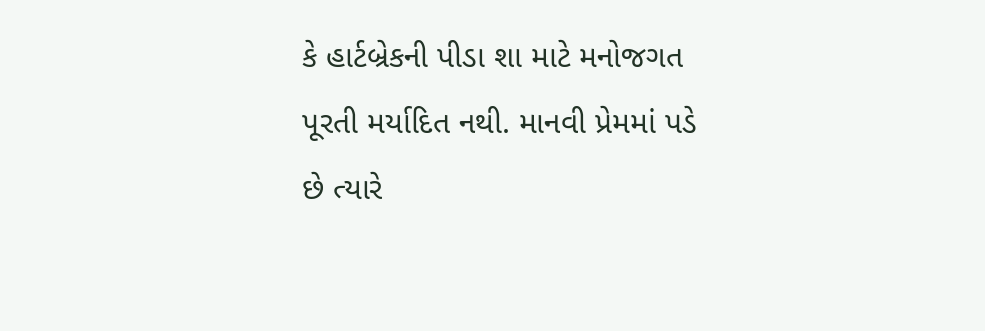કે હાર્ટબ્રેકની પીડા શા માટે મનોજગત પૂરતી મર્યાદિત નથી. માનવી પ્રેમમાં પડે છે ત્યારે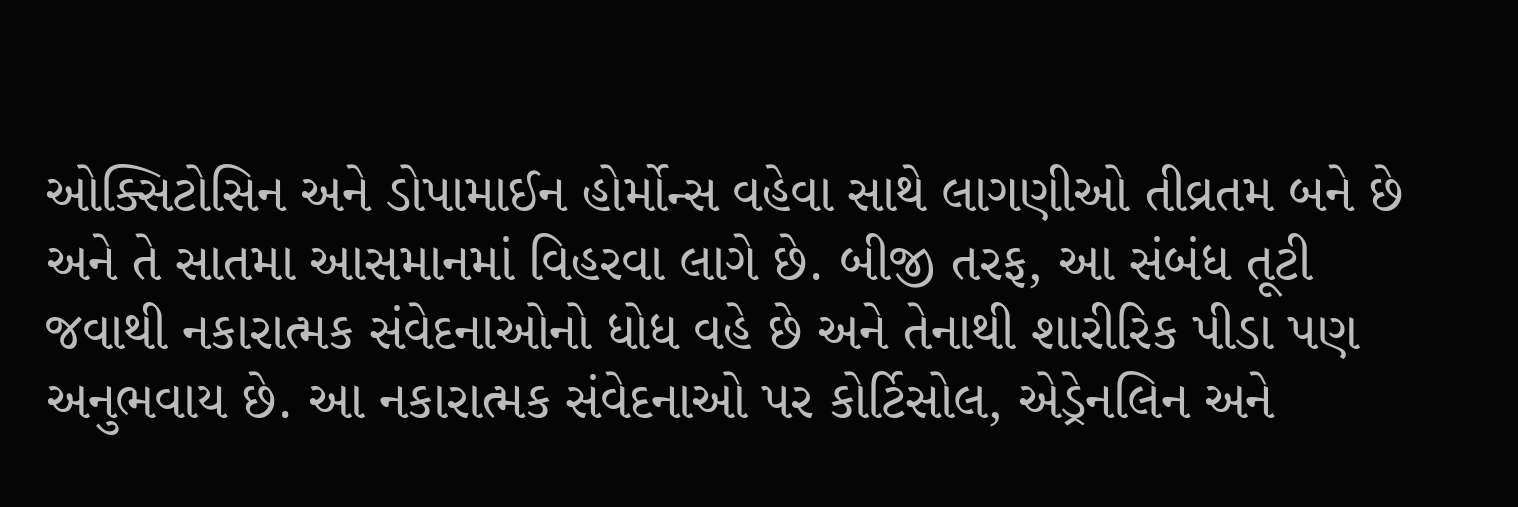ઓક્સિટોસિન અને ડોપામાઈન હોર્મોન્સ વહેવા સાથે લાગણીઓ તીવ્રતમ બને છે અને તે સાતમા આસમાનમાં વિહરવા લાગે છે. બીજી તરફ, આ સંબંધ તૂટી જવાથી નકારાત્મક સંવેદનાઓનો ધોધ વહે છે અને તેનાથી શારીરિક પીડા પણ અનુભવાય છે. આ નકારાત્મક સંવેદનાઓ પર કોર્ટિસોલ, એડ્રેનલિન અને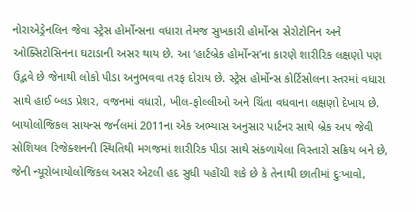નોરાએડ્રેનલિન જેવા સ્ટ્રેસ હોર્મોન્સના વધારા તેમજ સુખકારી હોર્મોન્સ સેરોટોનિન અને ઓક્સિટોસિનના ઘટાડાની અસર થાય છે. આ ‘હાર્ટબ્રેક હોર્મોન્સ’ના કારણે શારીરિક લક્ષણો પણ ઉદ્ભવે છે જેનાથી લોકો પીડા અનુભવવા તરફ દોરાય છે. સ્ટ્રેસ હોર્મોન્સ કોર્ટિસોલના સ્તરમાં વધારા સાથે હાઈ બ્લડ પ્રેશર, વજનમાં વધારો, ખીલ-ફોલ્લીઓ અને ચિંતા વધવાના લક્ષણો દેખાય છે. બાયોલોજિકલ સાયન્સ જર્નલમાં 2011ના એક અભ્યાસ અનુસાર પાર્ટનર સાથે બ્રેક અપ જેવી સોશિયલ રિજેક્શનની સ્થિતિથી મગજમાં શારીરિક પીડા સાથે સંકળાયેલા વિસ્તારો સક્રિય બને છે, જેની ન્યૂરોબાયોલોજિકલ અસર એટલી હદ સુધી પહોંચી શકે છે કે તેનાથી છાતીમાં દુઃખાવો,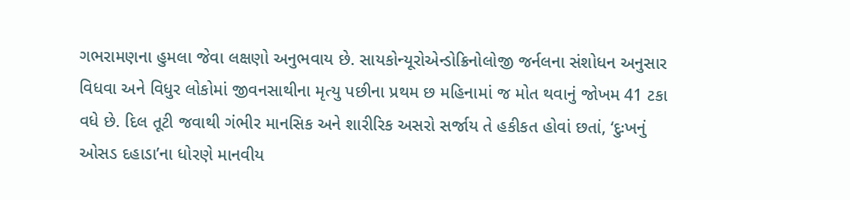ગભરામણના હુમલા જેવા લક્ષણો અનુભવાય છે. સાયકોન્યૂરોએન્ડોક્રિનોલોજી જર્નલના સંશોધન અનુસાર વિધવા અને વિધુર લોકોમાં જીવનસાથીના મૃત્યુ પછીના પ્રથમ છ મહિનામાં જ મોત થવાનું જોખમ 41 ટકા વધે છે. દિલ તૂટી જવાથી ગંભીર માનસિક અને શારીરિક અસરો સર્જાય તે હકીકત હોવાં છતાં, ‘દુઃખનું ઓસડ દહાડા’ના ધોરણે માનવીય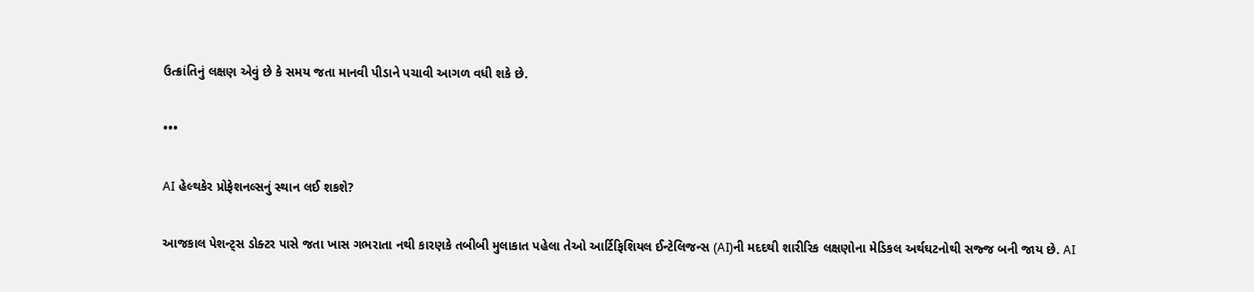ઉત્ક્રાંતિનું લક્ષણ એવું છે કે સમય જતા માનવી પીડાને પચાવી આગળ વધી શકે છે.

•••

AI હેલ્થકેર પ્રોફેશનલ્સનું સ્થાન લઈ શકશે?

આજકાલ પેશન્ટ્સ ડોક્ટર પાસે જતા ખાસ ગભરાતા નથી કારણકે તબીબી મુલાકાત પહેલા તેઓ આર્ટિફિશિયલ ઈન્ટેલિજન્સ (AI)ની મદદથી શારીરિક લક્ષણોના મેડિકલ અર્થઘટનોથી સજ્જ બની જાય છે. AI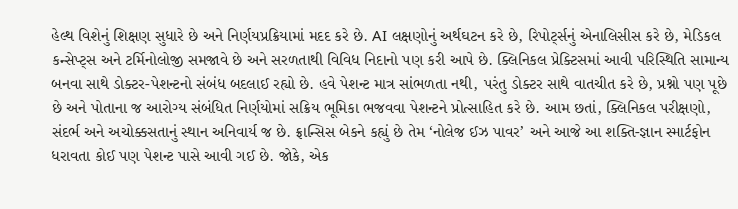હેલ્થ વિશેનું શિક્ષણ સુધારે છે અને નિર્ણયપ્રક્રિયામાં મદદ કરે છે. AI લક્ષણોનું અર્થઘટન કરે છે, રિપોર્ટ્સનું એનાલિસીસ કરે છે, મેડિકલ કન્સેપ્ટ્સ અને ટર્મિનોલોજી સમજાવે છે અને સરળતાથી વિવિધ નિદાનો પણ કરી આપે છે. ક્લિનિકલ પ્રેક્ટિસમાં આવી પરિસ્થિતિ સામાન્ય બનવા સાથે ડોક્ટર-પેશન્ટનો સંબંધ બદલાઈ રહ્યો છે. હવે પેશન્ટ માત્ર સાંભળતા નથી, પરંતુ ડોક્ટર સાથે વાતચીત કરે છે, પ્રશ્નો પણ પૂછે છે અને પોતાના જ આરોગ્ય સંબંધિત નિર્ણયોમાં સક્રિય ભૂમિકા ભજવવા પેશન્ટને પ્રોત્સાહિત કરે છે. આમ છતાં, ક્લિનિકલ પરીક્ષણો, સંદર્ભ અને અચોક્કસતાનું સ્થાન અનિવાર્ય જ છે. ફ્રાન્સિસ બેકને કહ્યું છે તેમ ‘નોલેજ ઈઝ પાવર’ અને આજે આ શક્તિ-જ્ઞાન સ્માર્ટફોન ધરાવતા કોઈ પણ પેશન્ટ પાસે આવી ગઈ છે. જોકે, એક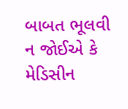બાબત ભૂલવી ન જોઈએ કે મેડિસીન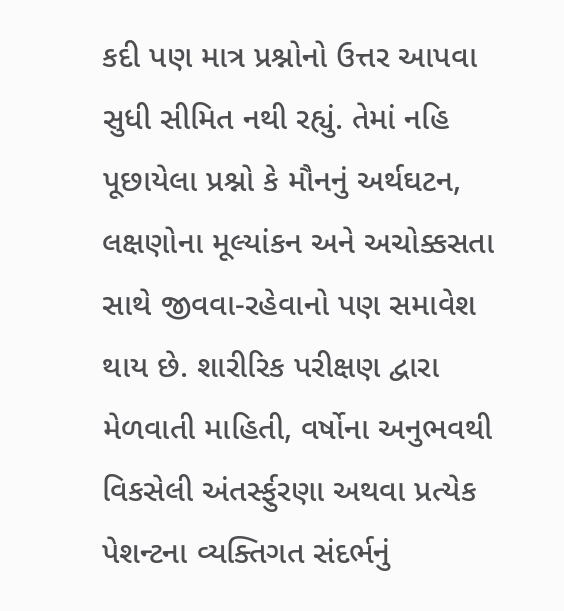કદી પણ માત્ર પ્રશ્નોનો ઉત્તર આપવા સુધી સીમિત નથી રહ્યું. તેમાં નહિ પૂછાયેલા પ્રશ્નો કે મૌનનું અર્થઘટન, લક્ષણોના મૂલ્યાંકન અને અચોક્કસતા સાથે જીવવા-રહેવાનો પણ સમાવેશ થાય છે. શારીરિક પરીક્ષણ દ્વારા મેળવાતી માહિતી, વર્ષોના અનુભવથી વિકસેલી અંતર્સ્ફુરણા અથવા પ્રત્યેક પેશન્ટના વ્યક્તિગત સંદર્ભનું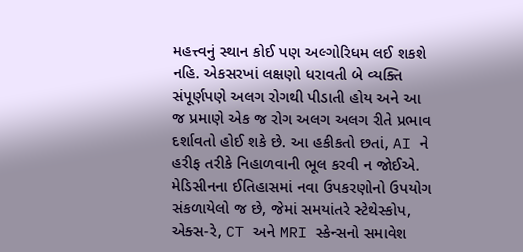મહત્ત્વનું સ્થાન કોઈ પણ અલ્ગોરિધમ લઈ શકશે નહિ. એકસરખાં લક્ષણો ધરાવતી બે વ્યક્તિ સંપૂર્ણપણે અલગ રોગથી પીડાતી હોય અને આ જ પ્રમાણે એક જ રોગ અલગ અલગ રીતે પ્રભાવ દર્શાવતો હોઈ શકે છે. આ હકીકતો છતાં, AI ને હરીફ તરીકે નિહાળવાની ભૂલ કરવી ન જોઈએ. મેડિસીનના ઈતિહાસમાં નવા ઉપકરણોનો ઉપયોગ સંકળાયેલો જ છે, જેમાં સમયાંતરે સ્ટેથેસ્કોપ, એક્સ-રે, CT અને MRI સ્કેન્સનો સમાવેશ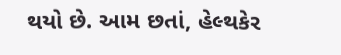થયો છે. આમ છતાં, હેલ્થકેર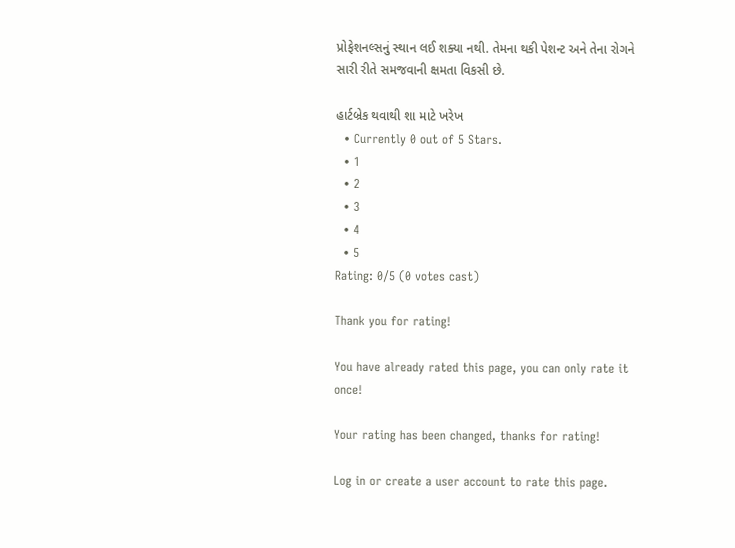પ્રોફેશનલ્સનું સ્થાન લઈ શક્યા નથી. તેમના થકી પેશન્ટ અને તેના રોગને સારી રીતે સમજવાની ક્ષમતા વિકસી છે.

હાર્ટબ્રેક થવાથી શા માટે ખરેખ
  • Currently 0 out of 5 Stars.
  • 1
  • 2
  • 3
  • 4
  • 5
Rating: 0/5 (0 votes cast)

Thank you for rating!

You have already rated this page, you can only rate it once!

Your rating has been changed, thanks for rating!

Log in or create a user account to rate this page.